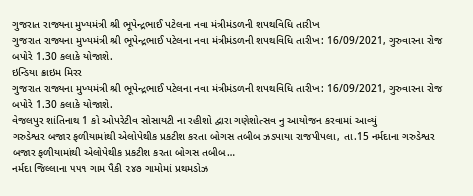ગુજરાત રાજ્યના મુખ્યમંત્રી શ્રી ભૂપેન્દ્રભાઈ પટેલના નવા મંત્રીમંડળની શપથવિધિ તારીખ
ગુજરાત રાજ્યના મુખ્યમંત્રી શ્રી ભૂપેન્દ્રભાઈ પટેલના નવા મંત્રીમંડળની શપથવિધિ તારીખ: 16/09/2021, ગુરુવારના રોજ બપોરે 1.30 કલાકે યોજાશે.
ઇન્ડિયા ક્રાઇમ મિરર
ગુજરાત રાજ્યના મુખ્યમંત્રી શ્રી ભૂપેન્દ્રભાઈ પટેલના નવા મંત્રીમંડળની શપથવિધિ તારીખ: 16/09/2021, ગુરુવારના રોજ બપોરે 1.30 કલાકે યોજાશે.
વેજલપુર શાંતિનાથ 1 કો ઓપરેટીવ સોસાયટી ના રહીશો દ્વારા ગણેશોત્સવ નુ આયોજન કરવામાં આવ્યું
ગરુડેશ્વર બજાર ફળીયામાંથી એલોપેથીક પ્રકટીશ કરતા બોગસ તબીબ ઝડપાયા રાજપીપલા, તા.15 નર્મદાના ગરુડેશ્વર બજાર ફળીયામાંથી એલોપેથીક પ્રકટીશ કરતા બોગસ તબીબ…
નર્મદા જિલ્લાના ૫૫૧ ગામ પૈકી ૨૪૭ ગામોમાં પ્રથમડોઝ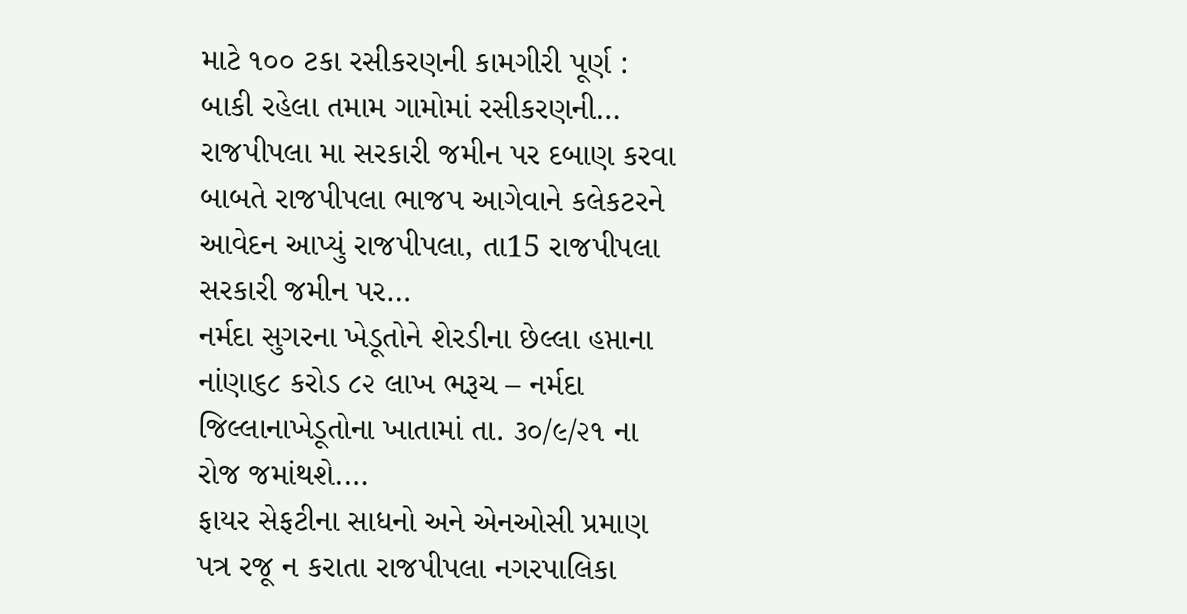માટે ૧૦૦ ટકા રસીકરણની કામગીરી પૂર્ણ : બાકી રહેલા તમામ ગામોમાં રસીકરણની…
રાજપીપલા મા સરકારી જમીન પર દબાણ કરવા બાબતે રાજપીપલા ભાજપ આગેવાને કલેકટરને આવેદન આપ્યું રાજપીપલા, તા15 રાજપીપલા સરકારી જમીન પર…
નર્મદા સુગરના ખેડૂતોને શેરડીના છેલ્લા હપ્તાના નાંણા૬૮ કરોડ ૮૨ લાખ ભરૂચ – નર્મદા જિલ્લાનાખેડૂતોના ખાતામાં તા. ૩૦/૯/૨૧ ના રોજ જમાંથશે.…
ફાયર સેફટીના સાધનો અને એનઓસી પ્રમાણ પત્ર રજૂ ન કરાતા રાજપીપલા નગરપાલિકા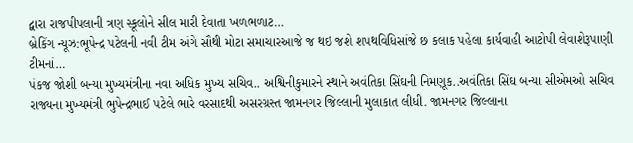દ્વારા રાજપીપલાની ત્રણ સ્કૂલોને સીલ મારી દેવાતા ખળભળાટ…
બ્રેકિંગ ન્યૂઝ:ભૂપેન્દ્ર પટેલની નવી ટીમ અંગે સૌથી મોટા સમાચારઆજે જ થઇ જશે શપથવિધિસાંજે છ કલાક પહેલા કાર્યવાહી આટોપી લેવાશેરૂપાણી ટીમનાં…
પંકજ જોશી બન્યા મુખ્યમંત્રીના નવા અધિક મુખ્ય સચિવ.. અશ્વિનીકુમારને સ્થાને અવંતિકા સિંઘની નિમણૂક..અવંતિકા સિંઘ બન્યા સીએમઓ સચિવ
રાજ્યના મુખ્યમંત્રી ભુપેન્દ્રભાઈ પટેલે ભારે વરસાદથી અસરગ્રસ્ત જામનગર જિલ્લાની મુલાકાત લીધી. જામનગર જિલ્લાના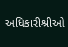અધિકારીશ્રીઓ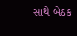સાથે બેઠક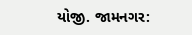યોજી. જામનગર: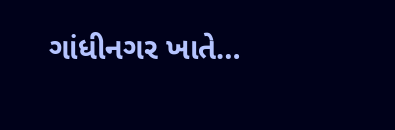ગાંધીનગર ખાતે…